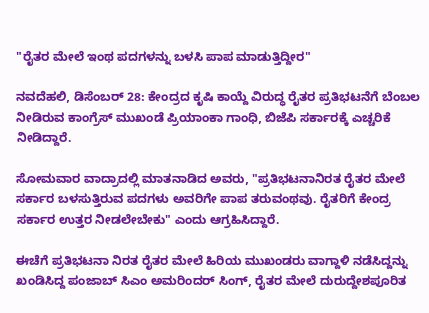"ರೈತರ ಮೇಲೆ ಇಂಥ ಪದಗಳನ್ನು ಬಳಸಿ ಪಾಪ ಮಾಡುತ್ತಿದ್ದೀರ"

ನವದೆಹಲಿ, ಡಿಸೆಂಬರ್ 28: ಕೇಂದ್ರದ ಕೃಷಿ ಕಾಯ್ದೆ ವಿರುದ್ಧ ರೈತರ ಪ್ರತಿಭಟನೆಗೆ ಬೆಂಬಲ ನೀಡಿರುವ ಕಾಂಗ್ರೆಸ್ ಮುಖಂಡೆ ಪ್ರಿಯಾಂಕಾ ಗಾಂಧಿ, ಬಿಜೆಪಿ ಸರ್ಕಾರಕ್ಕೆ ಎಚ್ಚರಿಕೆ ನೀಡಿದ್ದಾರೆ.

ಸೋಮವಾರ ವಾದ್ರಾದಲ್ಲಿ ಮಾತನಾಡಿದ ಅವರು, "ಪ್ರತಿಭಟನಾನಿರತ ರೈತರ ಮೇಲೆ ಸರ್ಕಾರ ಬಳಸುತ್ತಿರುವ ಪದಗಳು ಅವರಿಗೇ ಪಾಪ ತರುವಂಥವು. ರೈತರಿಗೆ ಕೇಂದ್ರ ಸರ್ಕಾರ ಉತ್ತರ ನೀಡಲೇಬೇಕು" ಎಂದು ಆಗ್ರಹಿಸಿದ್ದಾರೆ.

ಈಚೆಗೆ ಪ್ರತಿಭಟನಾ ನಿರತ ರೈತರ ಮೇಲೆ ಹಿರಿಯ ಮುಖಂಡರು ವಾಗ್ದಾಳಿ ನಡೆಸಿದ್ದನ್ನು ಖಂಡಿಸಿದ್ದ ಪಂಜಾಬ್ ಸಿಎಂ ಅಮರಿಂದರ್ ಸಿಂಗ್, ರೈತರ ಮೇಲೆ ದುರುದ್ದೇಶಪೂರಿತ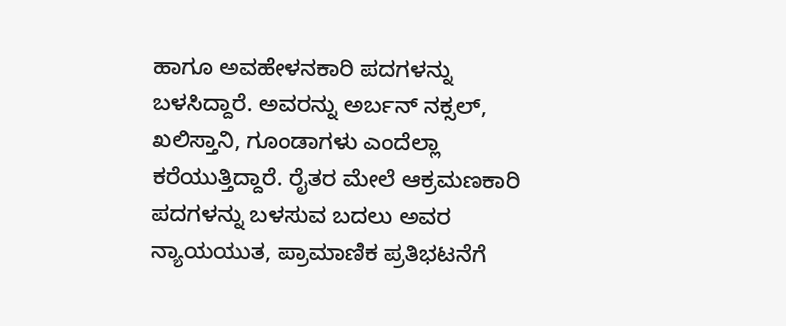ಹಾಗೂ ಅವಹೇಳನಕಾರಿ ಪದಗಳನ್ನು ಬಳಸಿದ್ದಾರೆ. ಅವರನ್ನು ಅರ್ಬನ್ ನಕ್ಸಲ್, ಖಲಿಸ್ತಾನಿ, ಗೂಂಡಾಗಳು ಎಂದೆಲ್ಲಾ ಕರೆಯುತ್ತಿದ್ದಾರೆ. ರೈತರ ಮೇಲೆ ಆಕ್ರಮಣಕಾರಿ ಪದಗಳನ್ನು ಬಳಸುವ ಬದಲು ಅವರ ನ್ಯಾಯಯುತ, ಪ್ರಾಮಾಣಿಕ ಪ್ರತಿಭಟನೆಗೆ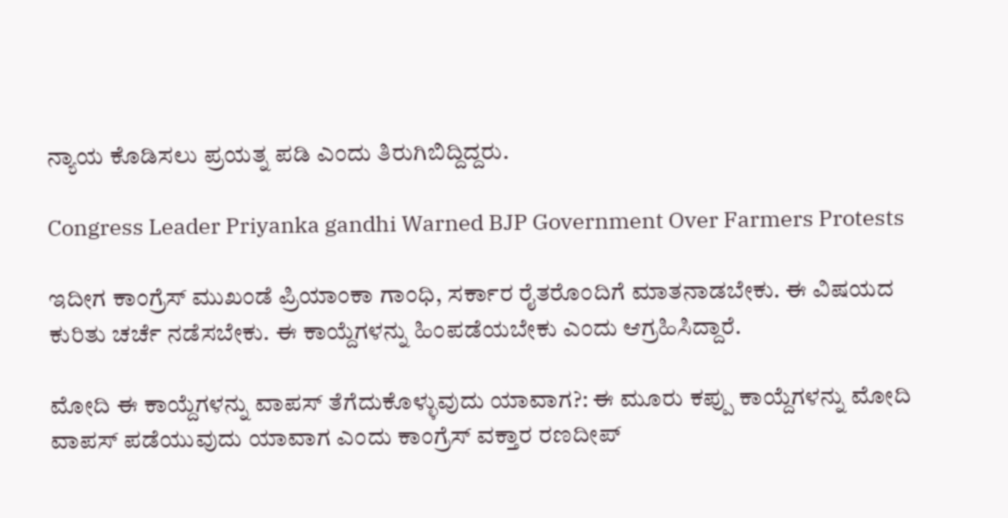ನ್ಯಾಯ ಕೊಡಿಸಲು ಪ್ರಯತ್ನ ಪಡಿ ಎಂದು ತಿರುಗಿಬಿದ್ದಿದ್ದರು.

Congress Leader Priyanka gandhi Warned BJP Government Over Farmers Protests

ಇದೀಗ ಕಾಂಗ್ರೆಸ್ ಮುಖಂಡೆ ಪ್ರಿಯಾಂಕಾ ಗಾಂಧಿ, ಸರ್ಕಾರ ರೈತರೊಂದಿಗೆ ಮಾತನಾಡಬೇಕು. ಈ ವಿಷಯದ ಕುರಿತು ಚರ್ಚೆ ನಡೆಸಬೇಕು. ಈ ಕಾಯ್ದೆಗಳನ್ನು ಹಿಂಪಡೆಯಬೇಕು ಎಂದು ಆಗ್ರಹಿಸಿದ್ದಾರೆ.

ಮೋದಿ ಈ ಕಾಯ್ದೆಗಳನ್ನು ವಾಪಸ್ ತೆಗೆದುಕೊಳ್ಳುವುದು ಯಾವಾಗ?: ಈ ಮೂರು ಕಪ್ಪು ಕಾಯ್ದೆಗಳನ್ನು ಮೋದಿ ವಾಪಸ್ ಪಡೆಯುವುದು ಯಾವಾಗ ಎಂದು ಕಾಂಗ್ರೆಸ್ ವಕ್ತಾರ ರಣದೀಪ್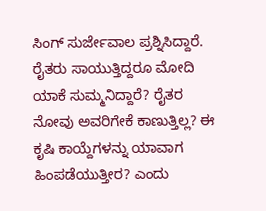ಸಿಂಗ್ ಸುರ್ಜೇವಾಲ ಪ್ರಶ್ನಿಸಿದ್ದಾರೆ. ರೈತರು ಸಾಯುತ್ತಿದ್ದರೂ ಮೋದಿ ಯಾಕೆ ಸುಮ್ಮನಿದ್ದಾರೆ? ರೈತರ ನೋವು ಅವರಿಗೇಕೆ ಕಾಣುತ್ತಿಲ್ಲ? ಈ ಕೃಷಿ ಕಾಯ್ದೆಗಳನ್ನು ಯಾವಾಗ ಹಿಂಪಡೆಯುತ್ತೀರ? ಎಂದು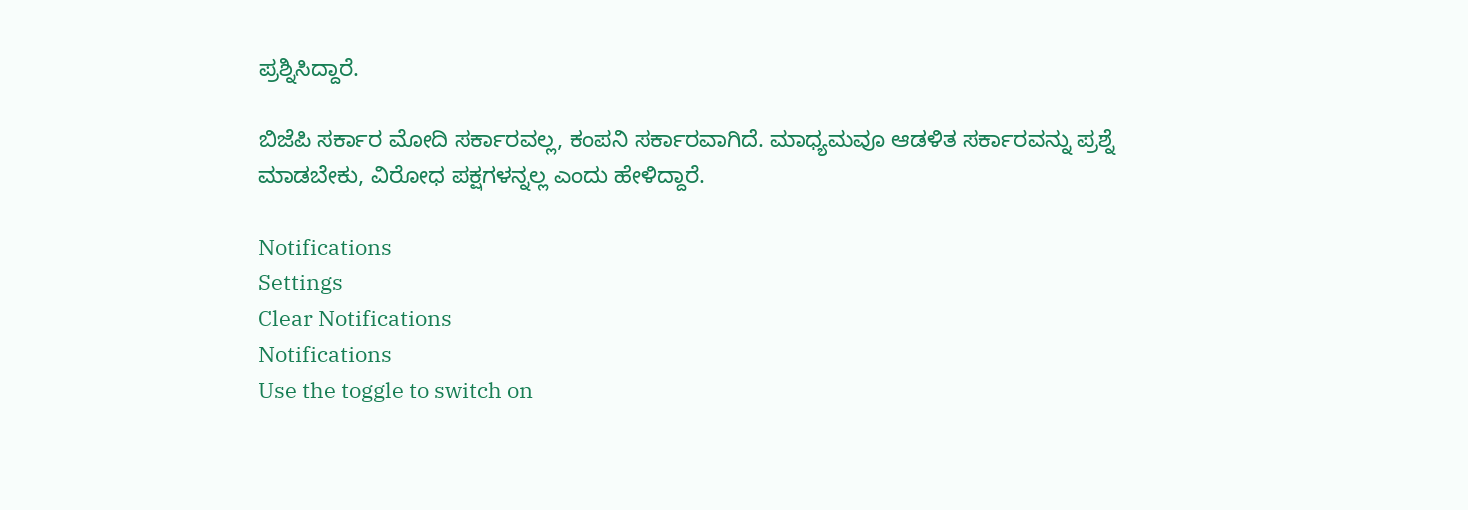ಪ್ರಶ್ನಿಸಿದ್ದಾರೆ.

ಬಿಜೆಪಿ ಸರ್ಕಾರ ಮೋದಿ ಸರ್ಕಾರವಲ್ಲ, ಕಂಪನಿ ಸರ್ಕಾರವಾಗಿದೆ. ಮಾಧ್ಯಮವೂ ಆಡಳಿತ ಸರ್ಕಾರವನ್ನು ಪ್ರಶ್ನೆ ಮಾಡಬೇಕು, ವಿರೋಧ ಪಕ್ಷಗಳನ್ನಲ್ಲ ಎಂದು ಹೇಳಿದ್ದಾರೆ.

Notifications
Settings
Clear Notifications
Notifications
Use the toggle to switch on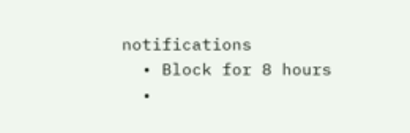notifications
  • Block for 8 hours
  •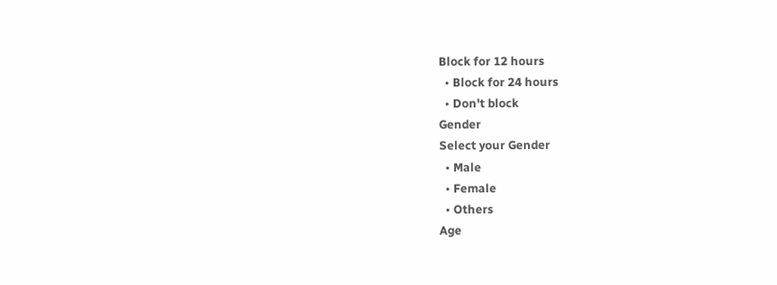Block for 12 hours
  • Block for 24 hours
  • Don't block
Gender
Select your Gender
  • Male
  • Female
  • Others
Age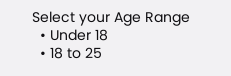Select your Age Range
  • Under 18
  • 18 to 25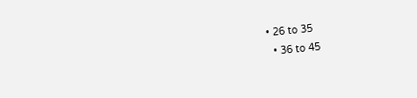• 26 to 35
  • 36 to 45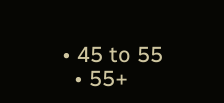• 45 to 55
  • 55+